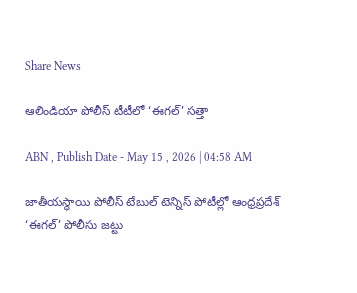Share News

ఆలిండియా పోలీస్‌ టీటీలో ‘ఈగల్‌’ సత్తా

ABN , Publish Date - May 15 , 2026 | 04:58 AM

జాతీయస్థాయి పోలీస్‌ టేబుల్‌ టెన్నిస్‌ పోటీల్లో ఆంధ్రప్రదేశ్‌ ‘ఈగల్‌’ పోలీసు జట్టు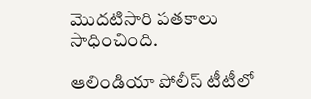మొదటిసారి పతకాలు సాధించింది.

ఆలిండియా పోలీస్‌ టీటీలో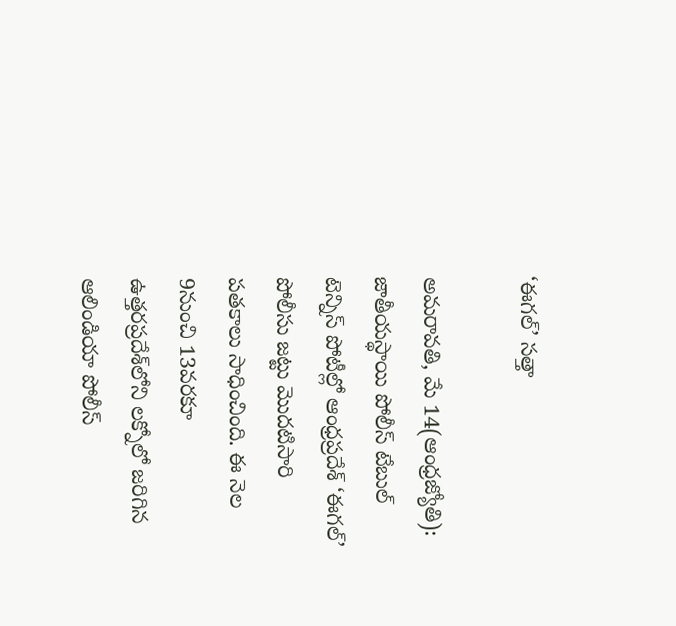‘ఈగల్‌’ సత్తా

అమరావతి, మే 14(ఆంధ్రజ్యోతి): జాతీయస్థాయి పోలీస్‌ టేబుల్‌ టెన్నిస్‌ పోటీల్లో ఆంధ్రప్రదేశ్‌ ‘ఈగల్‌’ పోలీసు జట్టు మొదటిసారి పతకాలు సాధించింది. ఈ నెల 9నుంచి 13వరకూ ఉత్తరప్రదేశ్‌లోని లక్నోలో జరిగిన ఆలిండియా పోలీస్‌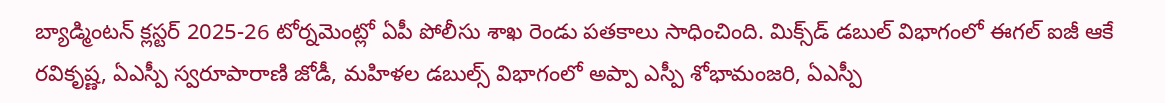బ్యాడ్మింటన్‌ క్లస్టర్‌ 2025-26 టోర్నమెంట్లో ఏపీ పోలీసు శాఖ రెండు పతకాలు సాధించింది. మిక్స్‌డ్‌ డబుల్‌ విభాగంలో ఈగల్‌ ఐజీ ఆకే రవికృష్ణ, ఏఎస్పీ స్వరూపారాణి జోడీ, మహిళల డబుల్స్‌ విభాగంలో అప్పా ఎస్పీ శోభామంజరి, ఏఎస్పీ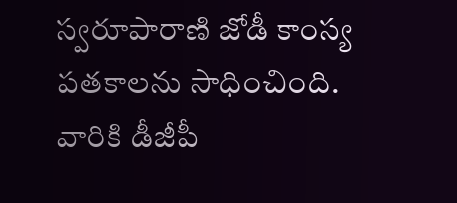స్వరూపారాణి జోడీ కాంస్య పతకాలను సాధించింది. వారికి డీజీపీ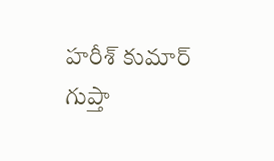హరీశ్‌ కుమార్‌ గుప్తా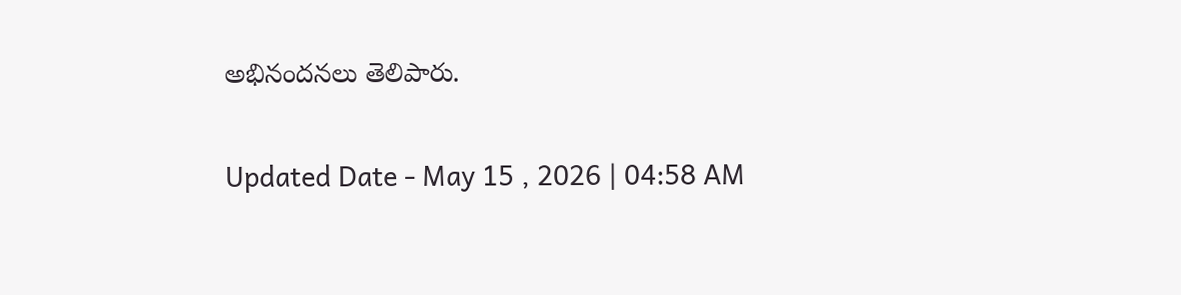అభినందనలు తెలిపారు.

Updated Date - May 15 , 2026 | 04:58 AM